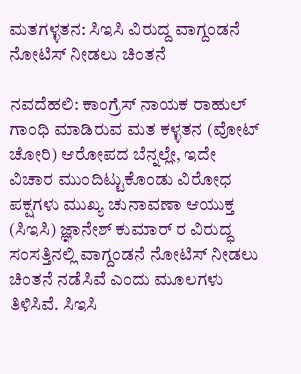ಮತಗಳ್ಳತನ: ಸಿಇಸಿ ವಿರುದ್ದ ವಾಗ್ದಂಡನೆ ನೋಟಿಸ್ ನೀಡಲು ಚಿಂತನೆ

ನವದೆಹಲಿ: ಕಾಂಗ್ರೆಸ್ ನಾಯಕ ರಾಹುಲ್ ಗಾಂಧಿ ಮಾಡಿರುವ ಮತ ಕಳ್ಳತನ (ವೋಟ್ ಚೋರಿ) ಆರೋಪದ ಬೆನ್ನಲ್ಲೇ, ಇದೇ ವಿಚಾರ ಮುಂದಿಟ್ಟುಕೊಂಡು ವಿರೋಧ ಪಕ್ಷಗಳು ಮುಖ್ಯ ಚುನಾವಣಾ ಆಯುಕ್ತ (ಸಿಇಸಿ) ಜ್ಞಾನೇಶ್ ಕುಮಾರ್ ರ ವಿರುದ್ಧ ಸಂಸತ್ತಿನಲ್ಲಿ ವಾಗ್ದಂಡನೆ ನೋಟಿಸ್ ನೀಡಲು ಚಿಂತನೆ ನಡೆಸಿವೆ ಎಂದು ಮೂಲಗಳು ತಿಳಿಸಿವೆ. ಸಿಇಸಿ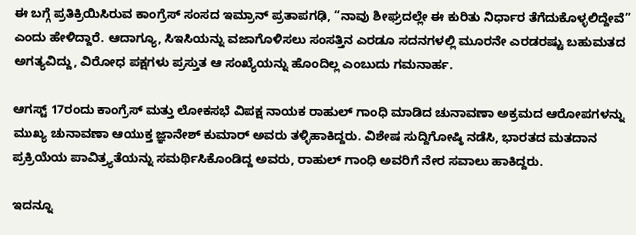ಈ ಬಗ್ಗೆ ಪ್ರತಿಕ್ರಿಯಿಸಿರುವ ಕಾಂಗ್ರೆಸ್ ಸಂಸದ ಇಮ್ರಾನ್ ಪ್ರತಾಪಗಢಿ, “ನಾವು ಶೀಘ್ರದಲ್ಲೇ ಈ ಕುರಿತು ನಿರ್ಧಾರ ತೆಗೆದುಕೊಳ್ಳಲಿದ್ದೇವೆ” ಎಂದು ಹೇಳಿದ್ದಾರೆ. ಆದಾಗ್ಯೂ, ಸಿಇಸಿಯನ್ನು ವಜಾಗೊಳಿಸಲು ಸಂಸತ್ತಿನ ಎರಡೂ ಸದನಗಳಲ್ಲಿ ಮೂರನೇ ಎರಡರಷ್ಟು ಬಹುಮತದ ಅಗತ್ಯವಿದ್ದು, ವಿರೋಧ ಪಕ್ಷಗಳು ಪ್ರಸ್ತುತ ಆ ಸಂಖ್ಯೆಯನ್ನು ಹೊಂದಿಲ್ಲ ಎಂಬುದು ಗಮನಾರ್ಹ.

ಆಗಸ್ಟ್‌ 17ರಂದು ಕಾಂಗ್ರೆಸ್ ಮತ್ತು ಲೋಕಸಭೆ ವಿಪಕ್ಷ ನಾಯಕ ರಾಹುಲ್ ಗಾಂಧಿ ಮಾಡಿದ ಚುನಾವಣಾ ಅಕ್ರಮದ ಆರೋಪಗಳನ್ನು ಮುಖ್ಯ ಚುನಾವಣಾ ಆಯುಕ್ತ ಜ್ಞಾನೇಶ್ ಕುಮಾರ್ ಅವರು ತಳ್ಳಿಹಾಕಿದ್ದರು. ವಿಶೇಷ ಸುದ್ದಿಗೋಷ್ಠಿ ನಡೆಸಿ, ಭಾರತದ ಮತದಾನ ಪ್ರಕ್ರಿಯೆಯ ಪಾವಿತ್ರ್ಯತೆಯನ್ನು ಸಮರ್ಥಿಸಿಕೊಂಡಿದ್ದ ಅವರು, ರಾಹುಲ್ ಗಾಂಧಿ ಅವರಿಗೆ ನೇರ ಸವಾಲು ಹಾಕಿದ್ದರು.

ಇದನ್ನೂ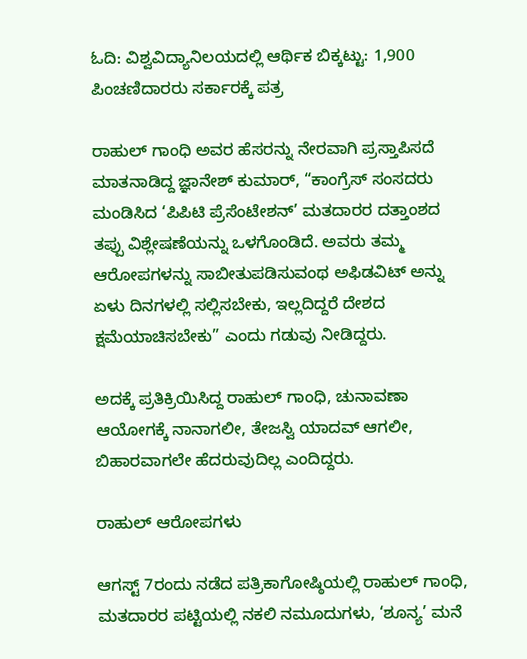ಓದಿ: ವಿಶ್ವವಿದ್ಯಾನಿಲಯದಲ್ಲಿ ಆರ್ಥಿಕ ಬಿಕ್ಕಟ್ಟು: 1,900 ಪಿಂಚಣಿದಾರರು ಸರ್ಕಾರಕ್ಕೆ ಪತ್ರ

ರಾಹುಲ್ ಗಾಂಧಿ ಅವರ ಹೆಸರನ್ನು ನೇರವಾಗಿ ಪ್ರಸ್ತಾಪಿಸದೆ ಮಾತನಾಡಿದ್ದ ಜ್ಞಾನೇಶ್ ಕುಮಾರ್, “ಕಾಂಗ್ರೆಸ್ ಸಂಸದರು ಮಂಡಿಸಿದ ‘ಪಿಪಿಟಿ ಪ್ರೆಸೆಂಟೇಶನ್’ ಮತದಾರರ ದತ್ತಾಂಶದ ತಪ್ಪು ವಿಶ್ಲೇಷಣೆಯನ್ನು ಒಳಗೊಂಡಿದೆ. ಅವರು ತಮ್ಮ ಆರೋಪಗಳನ್ನು ಸಾಬೀತುಪಡಿಸುವಂಥ ಅಫಿಡವಿಟ್ ಅನ್ನು ಏಳು ದಿನಗಳಲ್ಲಿ ಸಲ್ಲಿಸಬೇಕು, ಇಲ್ಲದಿದ್ದರೆ ದೇಶದ ಕ್ಷಮೆಯಾಚಿಸಬೇಕು” ಎಂದು ಗಡುವು ನೀಡಿದ್ದರು.

ಅದಕ್ಕೆ ಪ್ರತಿಕ್ರಿಯಿಸಿದ್ದ ರಾಹುಲ್ ಗಾಂಧಿ, ಚುನಾವಣಾ ಆಯೋಗಕ್ಕೆ ನಾನಾಗಲೀ, ತೇಜಸ್ವಿ ಯಾದವ್ ಆಗಲೀ, ಬಿಹಾರವಾಗಲೇ ಹೆದರುವುದಿಲ್ಲ ಎಂದಿದ್ದರು.

ರಾಹುಲ್ ಆರೋಪಗಳು

ಆಗಸ್ಟ್ 7ರಂದು ನಡೆದ ಪತ್ರಿಕಾಗೋಷ್ಠಿಯಲ್ಲಿ ರಾಹುಲ್ ಗಾಂಧಿ, ಮತದಾರರ ಪಟ್ಟಿಯಲ್ಲಿ ನಕಲಿ ನಮೂದುಗಳು, ‘ಶೂನ್ಯ’ ಮನೆ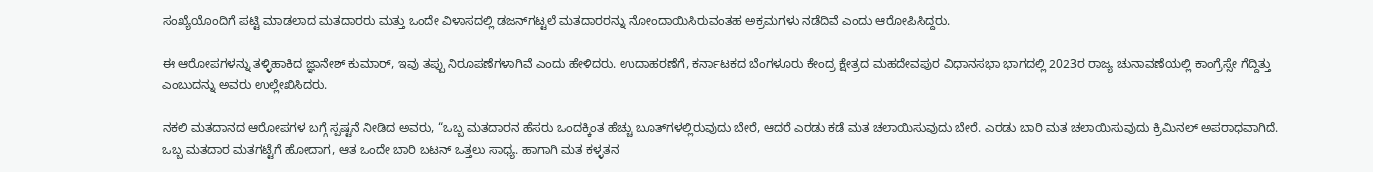ಸಂಖ್ಯೆಯೊಂದಿಗೆ ಪಟ್ಟಿ ಮಾಡಲಾದ ಮತದಾರರು ಮತ್ತು ಒಂದೇ ವಿಳಾಸದಲ್ಲಿ ಡಜನ್‌ಗಟ್ಟಲೆ ಮತದಾರರನ್ನು ನೋಂದಾಯಿಸಿರುವಂತಹ ಅಕ್ರಮಗಳು ನಡೆದಿವೆ ಎಂದು ಆರೋಪಿಸಿದ್ದರು.

ಈ ಆರೋಪಗಳನ್ನು ತಳ್ಳಿಹಾಕಿದ ಜ್ಞಾನೇಶ್ ಕುಮಾರ್, ಇವು ತಪ್ಪು ನಿರೂಪಣೆಗಳಾಗಿವೆ ಎಂದು ಹೇಳಿದರು. ಉದಾಹರಣೆಗೆ, ಕರ್ನಾಟಕದ ಬೆಂಗಳೂರು ಕೇಂದ್ರ ಕ್ಷೇತ್ರದ ಮಹದೇವಪುರ ವಿಧಾನಸಭಾ ಭಾಗದಲ್ಲಿ 2023ರ ರಾಜ್ಯ ಚುನಾವಣೆಯಲ್ಲಿ ಕಾಂಗ್ರೆಸ್ಸೇ ಗೆದ್ದಿತ್ತು ಎಂಬುದನ್ನು ಅವರು ಉಲ್ಲೇಖಿಸಿದರು.

ನಕಲಿ ಮತದಾನದ ಆರೋಪಗಳ ಬಗ್ಗೆ ಸ್ಪಷ್ಟನೆ ನೀಡಿದ ಅವರು, “ಒಬ್ಬ ಮತದಾರನ ಹೆಸರು ಒಂದಕ್ಕಿಂತ ಹೆಚ್ಚು ಬೂತ್‌ಗಳಲ್ಲಿರುವುದು ಬೇರೆ, ಆದರೆ ಎರಡು ಕಡೆ ಮತ ಚಲಾಯಿಸುವುದು ಬೇರೆ. ಎರಡು ಬಾರಿ ಮತ ಚಲಾಯಿಸುವುದು ಕ್ರಿಮಿನಲ್ ಅಪರಾಧವಾಗಿದೆ. ಒಬ್ಬ ಮತದಾರ ಮತಗಟ್ಟೆಗೆ ಹೋದಾಗ, ಆತ ಒಂದೇ ಬಾರಿ ಬಟನ್ ಒತ್ತಲು ಸಾಧ್ಯ. ಹಾಗಾಗಿ ಮತ ಕಳ್ಳತನ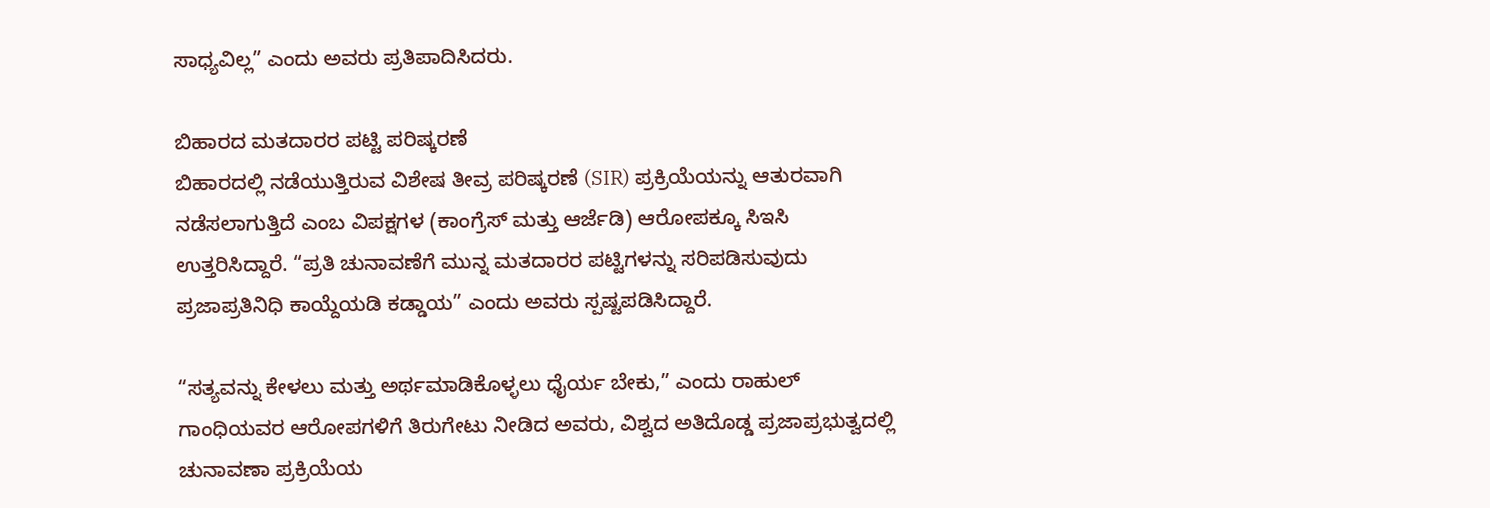ಸಾಧ್ಯವಿಲ್ಲ” ಎಂದು ಅವರು ಪ್ರತಿಪಾದಿಸಿದರು.

ಬಿಹಾರದ ಮತದಾರರ ಪಟ್ಟಿ ಪರಿಷ್ಕರಣೆ
ಬಿಹಾರದಲ್ಲಿ ನಡೆಯುತ್ತಿರುವ ವಿಶೇಷ ತೀವ್ರ ಪರಿಷ್ಕರಣೆ (SIR) ಪ್ರಕ್ರಿಯೆಯನ್ನು ಆತುರವಾಗಿ ನಡೆಸಲಾಗುತ್ತಿದೆ ಎಂಬ ವಿಪಕ್ಷಗಳ (ಕಾಂಗ್ರೆಸ್ ಮತ್ತು ಆರ್ಜೆಡಿ) ಆರೋಪಕ್ಕೂ ಸಿಇಸಿ ಉತ್ತರಿಸಿದ್ದಾರೆ. “ಪ್ರತಿ ಚುನಾವಣೆಗೆ ಮುನ್ನ ಮತದಾರರ ಪಟ್ಟಿಗಳನ್ನು ಸರಿಪಡಿಸುವುದು ಪ್ರಜಾಪ್ರತಿನಿಧಿ ಕಾಯ್ದೆಯಡಿ ಕಡ್ಡಾಯ” ಎಂದು ಅವರು ಸ್ಪಷ್ಟಪಡಿಸಿದ್ದಾರೆ.

“ಸತ್ಯವನ್ನು ಕೇಳಲು ಮತ್ತು ಅರ್ಥಮಾಡಿಕೊಳ್ಳಲು ಧೈರ್ಯ ಬೇಕು,” ಎಂದು ರಾಹುಲ್ ಗಾಂಧಿಯವರ ಆರೋಪಗಳಿಗೆ ತಿರುಗೇಟು ನೀಡಿದ ಅವರು, ವಿಶ್ವದ ಅತಿದೊಡ್ಡ ಪ್ರಜಾಪ್ರಭುತ್ವದಲ್ಲಿ ಚುನಾವಣಾ ಪ್ರಕ್ರಿಯೆಯ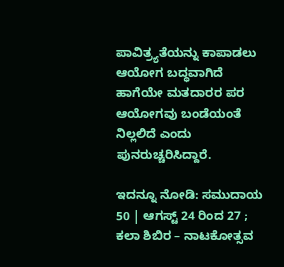ಪಾವಿತ್ರ್ಯತೆಯನ್ನು ಕಾಪಾಡಲು ಆಯೋಗ ಬದ್ಧವಾಗಿದೆ ಹಾಗೆಯೇ ಮತದಾರರ ಪರ ಆಯೋಗವು ಬಂಡೆಯಂತೆ ನಿಲ್ಲಲಿದೆ ಎಂದು ಪುನರುಚ್ಚರಿಸಿದ್ದಾರೆ.

ಇದನ್ನೂ ನೋಡಿ: ಸಮುದಾಯ 50 | ಆಗಸ್ಟ್‌ 24 ರಿಂದ 27 ; ಕಲಾ ಶಿಬಿರ – ನಾಟಕೋತ್ಸವ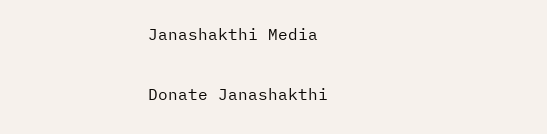Janashakthi Media

Donate Janashakthi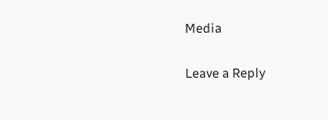Media

Leave a Reply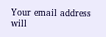Your email address will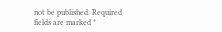not be published. Required fields are marked *